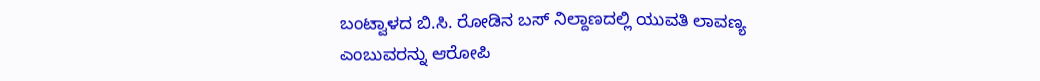ಬಂಟ್ವಾಳದ ಬಿ.ಸಿ. ರೋಡಿನ ಬಸ್ ನಿಲ್ದಾಣದಲ್ಲಿ ಯುವತಿ ಲಾವಣ್ಯ ಎಂಬುವರನ್ನು ಆರೋಪಿ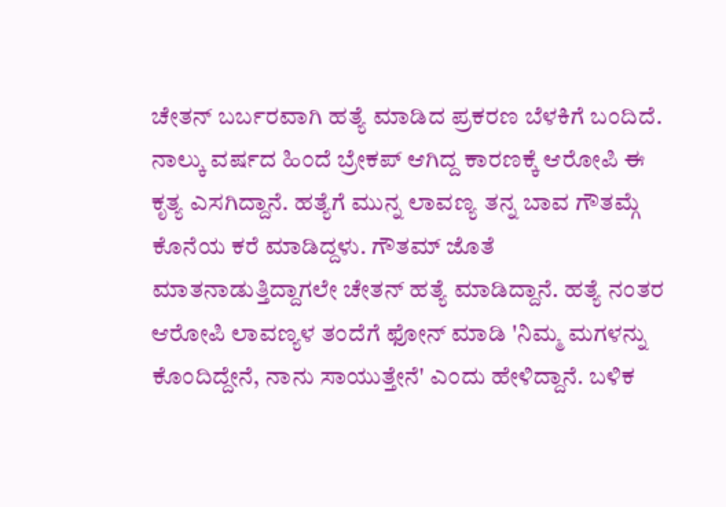ಚೇತನ್ ಬರ್ಬರವಾಗಿ ಹತ್ಯೆ ಮಾಡಿದ ಪ್ರಕರಣ ಬೆಳಕಿಗೆ ಬಂದಿದೆ. ನಾಲ್ಕು ವರ್ಷದ ಹಿಂದೆ ಬ್ರೇಕಪ್ ಆಗಿದ್ದ ಕಾರಣಕ್ಕೆ ಆರೋಪಿ ಈ ಕೃತ್ಯ ಎಸಗಿದ್ದಾನೆ. ಹತ್ಯೆಗೆ ಮುನ್ನ ಲಾವಣ್ಯ ತನ್ನ ಬಾವ ಗೌತಮ್ಗೆ ಕೊನೆಯ ಕರೆ ಮಾಡಿದ್ದಳು. ಗೌತಮ್ ಜೊತೆ ಮಾತನಾಡುತ್ತಿದ್ದಾಗಲೇ ಚೇತನ್ ಹತ್ಯೆ ಮಾಡಿದ್ದಾನೆ. ಹತ್ಯೆ ನಂತರ ಆರೋಪಿ ಲಾವಣ್ಯಳ ತಂದೆಗೆ ಫೋನ್ ಮಾಡಿ 'ನಿಮ್ಮ ಮಗಳನ್ನು ಕೊಂದಿದ್ದೇನೆ, ನಾನು ಸಾಯುತ್ತೇನೆ' ಎಂದು ಹೇಳಿದ್ದಾನೆ. ಬಳಿಕ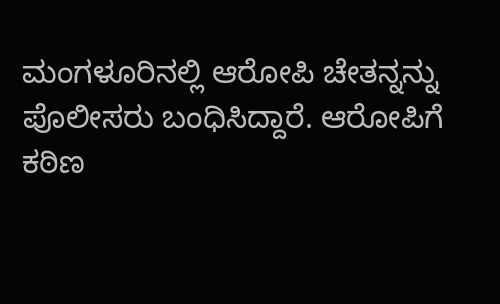ಮಂಗಳೂರಿನಲ್ಲಿ ಆರೋಪಿ ಚೇತನ್ನನ್ನು ಪೊಲೀಸರು ಬಂಧಿಸಿದ್ದಾರೆ. ಆರೋಪಿಗೆ ಕಠಿಣ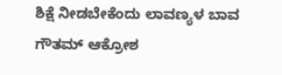ಶಿಕ್ಷೆ ನೀಡಬೇಕೆಂದು ಲಾವಣ್ಯಳ ಬಾವ ಗೌತಮ್ ಆಕ್ರೋಶ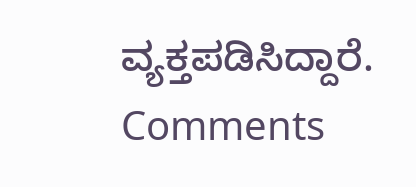ವ್ಯಕ್ತಪಡಿಸಿದ್ದಾರೆ.
Comments